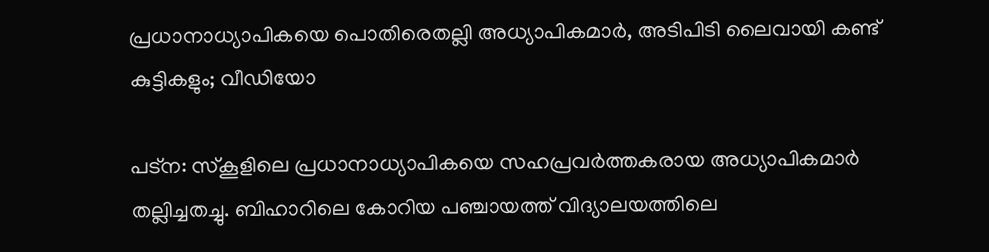പ്രധാനാധ്യാപികയെ പൊതിരെതല്ലി അധ്യാപികമാര്‍, അടിപിടി ലൈവായി കണ്ട് കുട്ടികളും; വീഡിയോ

പട്‌ന: സ്‌കൂളിലെ പ്രധാനാധ്യാപികയെ സഹപ്രവര്‍ത്തകരായ അധ്യാപികമാര്‍ തല്ലിച്ചതച്ചു. ബിഹാറിലെ കോറിയ പഞ്ചായത്ത് വിദ്യാലയത്തിലെ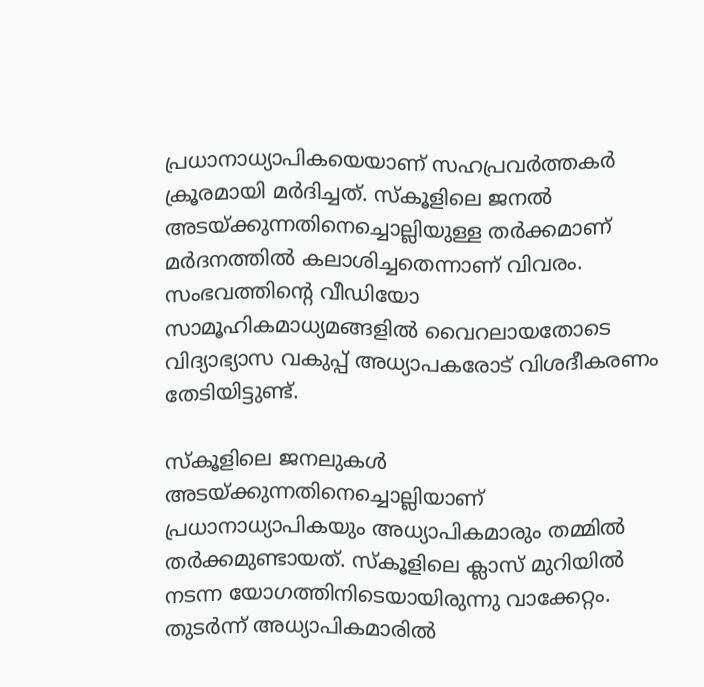പ്രധാനാധ്യാപികയെയാണ് സഹപ്രവര്‍ത്തകര്‍ ക്രൂരമായി മര്‍ദിച്ചത്. സ്‌കൂളിലെ ജനല്‍ അടയ്ക്കുന്നതിനെച്ചൊല്ലിയുള്ള തര്‍ക്കമാണ് മര്‍ദനത്തില്‍ കലാശിച്ചതെന്നാണ് വിവരം. സംഭവത്തിന്റെ വീഡിയോ സാമൂഹികമാധ്യമങ്ങളില്‍ വൈറലായതോടെ വിദ്യാഭ്യാസ വകുപ്പ് അധ്യാപകരോട് വിശദീകരണം തേടിയിട്ടുണ്ട്.

സ്‌കൂളിലെ ജനലുകള്‍ അടയ്ക്കുന്നതിനെച്ചൊല്ലിയാണ് പ്രധാനാധ്യാപികയും അധ്യാപികമാരും തമ്മില്‍ തര്‍ക്കമുണ്ടായത്. സ്‌കൂളിലെ ക്ലാസ് മുറിയില്‍ നടന്ന യോഗത്തിനിടെയായിരുന്നു വാക്കേറ്റം. തുടര്‍ന്ന് അധ്യാപികമാരില്‍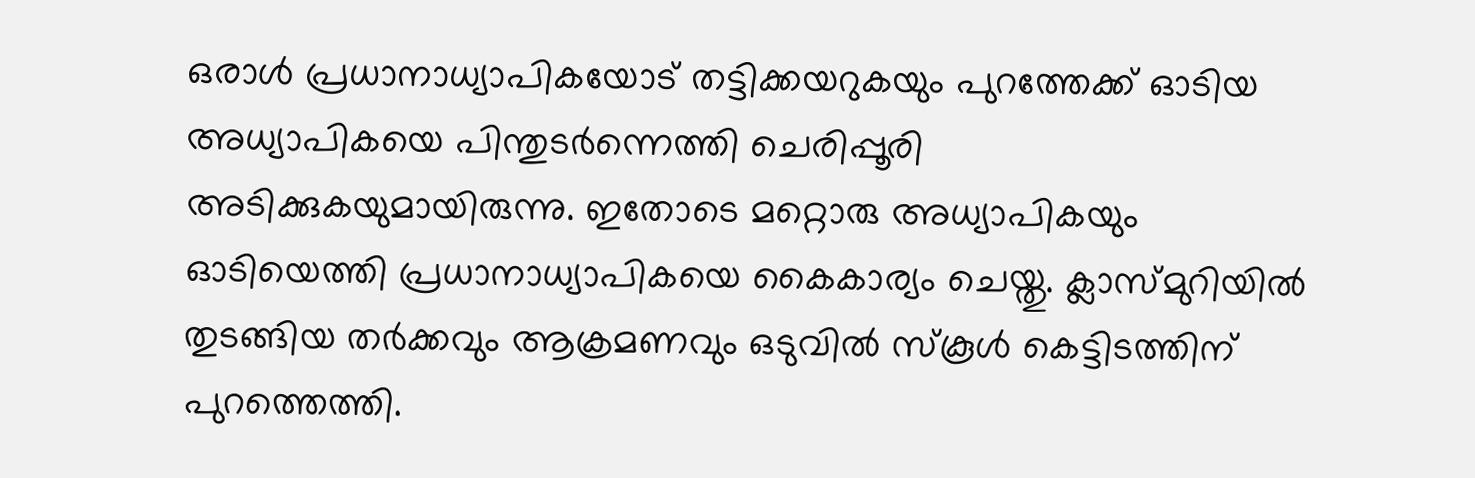ഒരാള്‍ പ്രധാനാധ്യാപികയോട് തട്ടിക്കയറുകയും പുറത്തേക്ക് ഓടിയ അധ്യാപികയെ പിന്തുടര്‍ന്നെത്തി ചെരിപ്പൂരി അടിക്കുകയുമായിരുന്നു. ഇതോടെ മറ്റൊരു അധ്യാപികയും ഓടിയെത്തി പ്രധാനാധ്യാപികയെ കൈകാര്യം ചെയ്തു. ക്ലാസ്മുറിയില്‍ തുടങ്ങിയ തര്‍ക്കവും ആക്രമണവും ഒടുവില്‍ സ്‌കൂള്‍ കെട്ടിടത്തിന് പുറത്തെത്തി.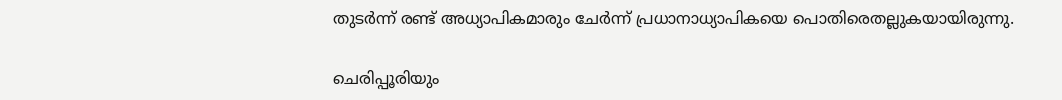തുടര്‍ന്ന് രണ്ട് അധ്യാപികമാരും ചേര്‍ന്ന് പ്രധാനാധ്യാപികയെ പൊതിരെതല്ലുകയായിരുന്നു.

ചെരിപ്പൂരിയും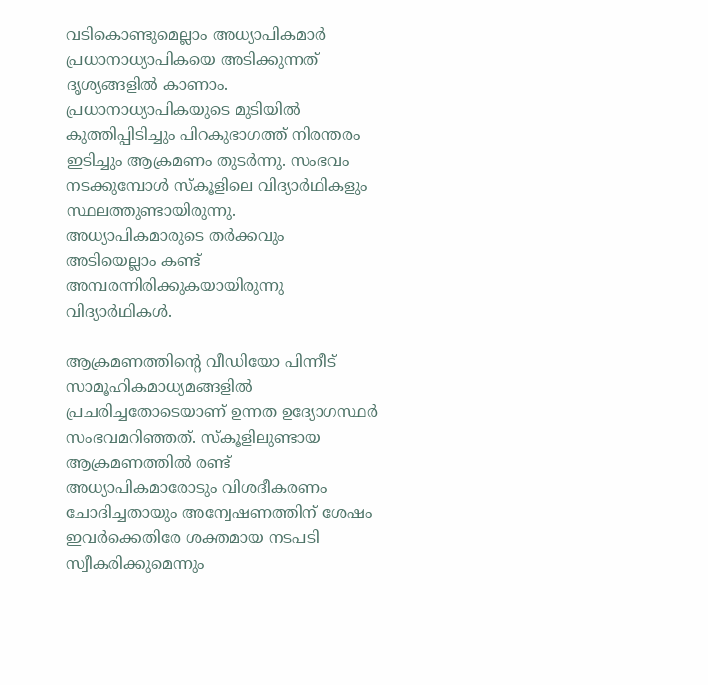വടികൊണ്ടുമെല്ലാം അധ്യാപികമാര്‍ പ്രധാനാധ്യാപികയെ അടിക്കുന്നത് ദൃശ്യങ്ങളില്‍ കാണാം. പ്രധാനാധ്യാപികയുടെ മുടിയില്‍ കുത്തിപ്പിടിച്ചും പിറകുഭാഗത്ത് നിരന്തരം ഇടിച്ചും ആക്രമണം തുടര്‍ന്നു. സംഭവം നടക്കുമ്പോള്‍ സ്‌കൂളിലെ വിദ്യാര്‍ഥികളും സ്ഥലത്തുണ്ടായിരുന്നു. അധ്യാപികമാരുടെ തര്‍ക്കവും അടിയെല്ലാം കണ്ട് അമ്പരന്നിരിക്കുകയായിരുന്നു വിദ്യാര്‍ഥികള്‍.

ആക്രമണത്തിന്റെ വീഡിയോ പിന്നീട് സാമൂഹികമാധ്യമങ്ങളില്‍ പ്രചരിച്ചതോടെയാണ് ഉന്നത ഉദ്യോഗസ്ഥര്‍ സംഭവമറിഞ്ഞത്. സ്‌കൂളിലുണ്ടായ ആക്രമണത്തില്‍ രണ്ട് അധ്യാപികമാരോടും വിശദീകരണം ചോദിച്ചതായും അന്വേഷണത്തിന് ശേഷം ഇവര്‍ക്കെതിരേ ശക്തമായ നടപടി സ്വീകരിക്കുമെന്നും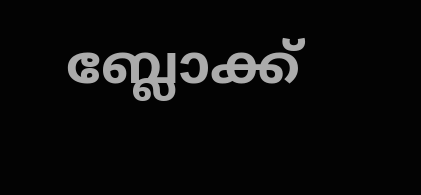ബ്ലോക്ക്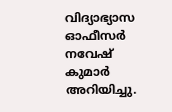വിദ്യാഭ്യാസ ഓഫീസര്‍ നവേഷ് കുമാര്‍ അറിയിച്ചു.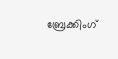ബ്രേക്കിംഗ്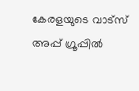കേരളയുടെ വാട്സ് അപ്പ് ഗ്രൂപ്പിൽ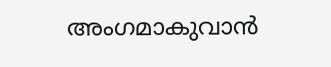അംഗമാകുവാൻ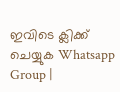ഇവിടെ ക്ലിക്ക് ചെയ്യുക Whatsapp Group |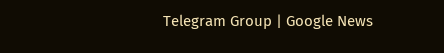Telegram Group | Google News